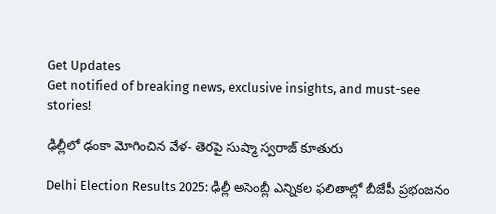Get Updates
Get notified of breaking news, exclusive insights, and must-see stories!

ఢిల్లీలో ఢంకా మోగించిన వేళ- తెరపై సుష్మా స్వరాజ్ కూతురు

Delhi Election Results 2025: ఢిల్లీ అసెంబ్లీ ఎన్నికల ఫలితాల్లో బీజేపీ ప్రభంజనం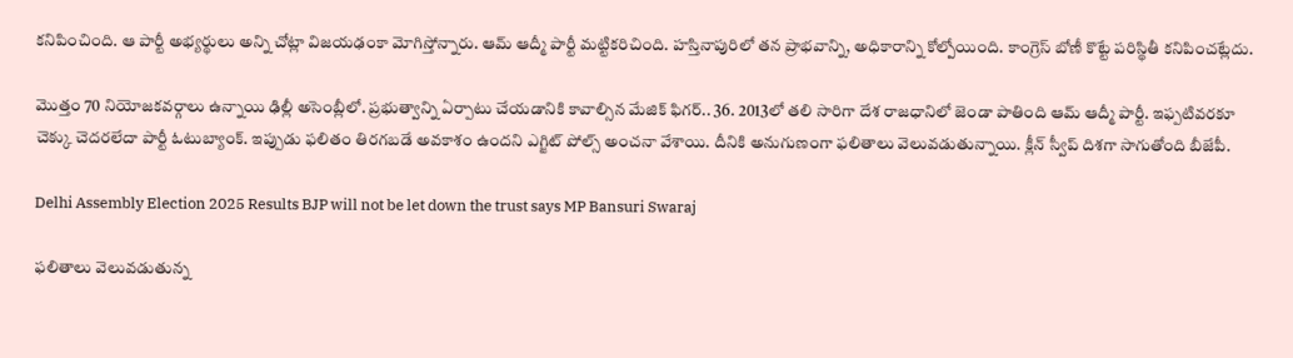కనిపించింది. ఆ పార్టీ అభ్యర్థులు అన్ని చోట్లా విజయఢంకా మోగిస్తోన్నారు. ఆమ్ ఆద్మీ పార్టీ మట్టికరిచింది. హస్తినాపురిలో తన ప్రాభవాన్ని, అధికారాన్ని కోల్పోయింది. కాంగ్రెస్‌ బోణీ కొట్టే పరిస్థితీ కనిపించట్లేదు.

మొత్తం 70 నియోజకవర్గాలు ఉన్నాయి ఢిల్లీ అసెంబ్లీలో. ప్రభుత్వాన్ని ఏర్పాటు చేయడానికి కావాల్సిన మేజిక్ ఫిగర్.. 36. 2013లో తలి సారిగా దేశ రాజధానిలో జెండా పాతింది ఆమ్ ఆద్మీ పార్టీ. ఇఫ్పటివరకూ చెక్కు చెదరలేదా పార్టీ ఓటుబ్యాంక్. ఇప్పుడు ఫలితం తిరగబడే అవకాశం ఉందని ఎగ్జిట్ పోల్స్ అంచనా వేశాయి. దీనికి అనుగుణంగా ఫలితాలు వెలువడుతున్నాయి. క్లీన్ స్వీప్ దిశగా సాగుతోంది బీజేపీ.

Delhi Assembly Election 2025 Results BJP will not be let down the trust says MP Bansuri Swaraj

ఫలితాలు వెలువడుతున్న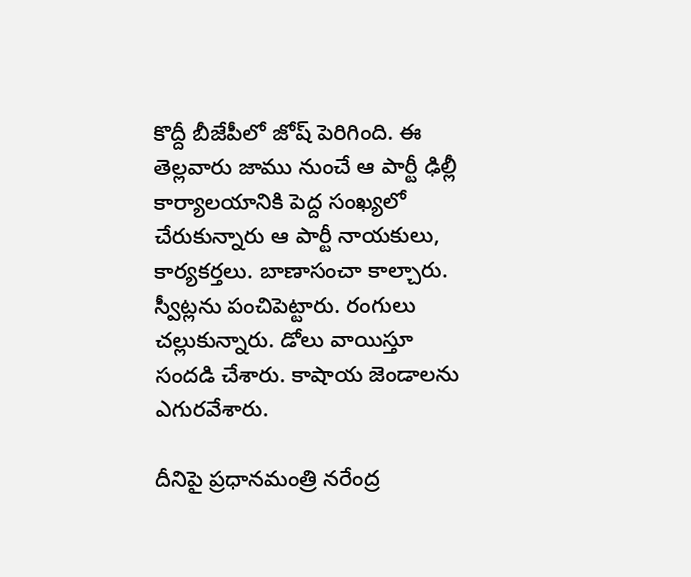కొద్దీ బీజేపీలో జోష్ పెరిగింది. ఈ తెల్లవారు జాము నుంచే ఆ పార్టీ ఢిల్లీ కార్యాలయానికి పెద్ద సంఖ్యలో చేరుకున్నారు ఆ పార్టీ నాయకులు, కార్యకర్తలు. బాణాసంచా కాల్చారు. స్వీట్లను పంచిపెట్టారు. రంగులు చల్లుకున్నారు. డోలు వాయిస్తూ సందడి చేశారు. కాషాయ జెండాలను ఎగురవేశారు.

దీనిపై ప్రధానమంత్రి నరేంద్ర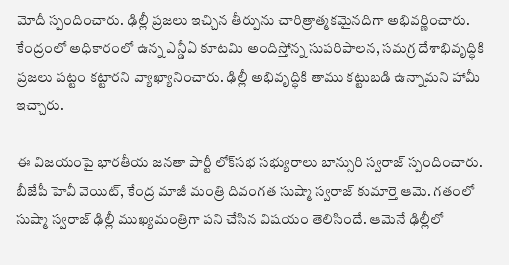మోదీ స్పందించారు. ఢిల్లీ ప్రజలు ఇచ్చిన తీర్పును చారిత్రాత్మకమైనదిగా అభివర్ణించారు. కేంద్రంలో అధికారంలో ఉన్న ఎన్డీఏ కూటమి అందిస్తోన్న సుపరిపాలన, సమగ్ర దేశాభివృద్ధికి ప్రజలు పట్టం కట్టారని వ్యాఖ్యానించారు. ఢిల్లీ అభివృద్ధికి తాము కట్టుబడి ఉన్నామని హామీ ఇచ్చారు.

ఈ విజయంపై భారతీయ జనతా పార్టీ లోక్‌సభ సభ్యురాలు బాన్సురి స్వరాజ్ స్పందించారు. బీజేపీ హెవీ వెయిట్, కేంద్ర మాజీ మంత్రి దివంగత సుష్మా స్వరాజ్ కుమార్తె ఆమె. గతంలో సుష్మా స్వరాజ్ ఢిల్లీ ముఖ్యమంత్రిగా పని చేసిన విషయం తెలిసిందే. ఆమెనే ఢిల్లీలో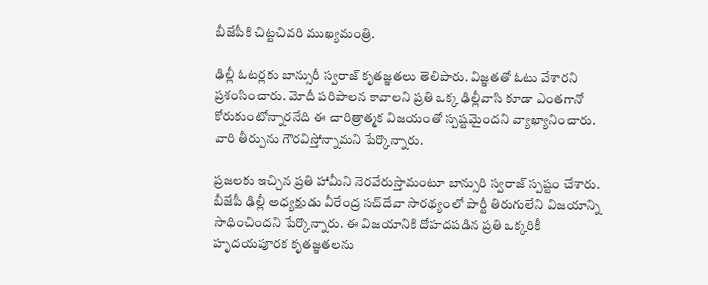బీజేపీకి చిట్టచివరి ముఖ్యమంత్రి.

ఢిల్లీ ఓటర్లకు బాన్సురీ స్వరాజ్ కృతజ్ఞతలు తెలిపారు. విజ్ఞతతో ఓటు వేశారని ప్రశంసించారు. మోదీ పరిపాలన కావాలని ప్రతి ఒక్క ఢిల్లీవాసి కూడా ఎంతగానో కోరుకుంటోన్నారనేది ఈ చారిత్రాత్మక విజయంతో స్పష్టమైందని వ్యాఖ్యానించారు. వారి తీర్పును గౌరవిస్తోన్నామని పేర్కొన్నారు.

ప్రజలకు ఇచ్చిన ప్రతి హామీని నెరవేరుస్తామంటూ బాన్సురి స్వరాజ్ స్పష్టం చేశారు. బీజేపీ ఢిల్లీ అధ్యక్షుడు వీరేంద్ర సచ్‌దేవా సారథ్యంలో పార్టీ తిరుగులేని విజయాన్ని సాధించిందని పేర్కొన్నారు. ఈ విజయానికి దోహదపడిన ప్రతి ఒక్కరికీ హృదయపూరక కృతజ్ఞతలను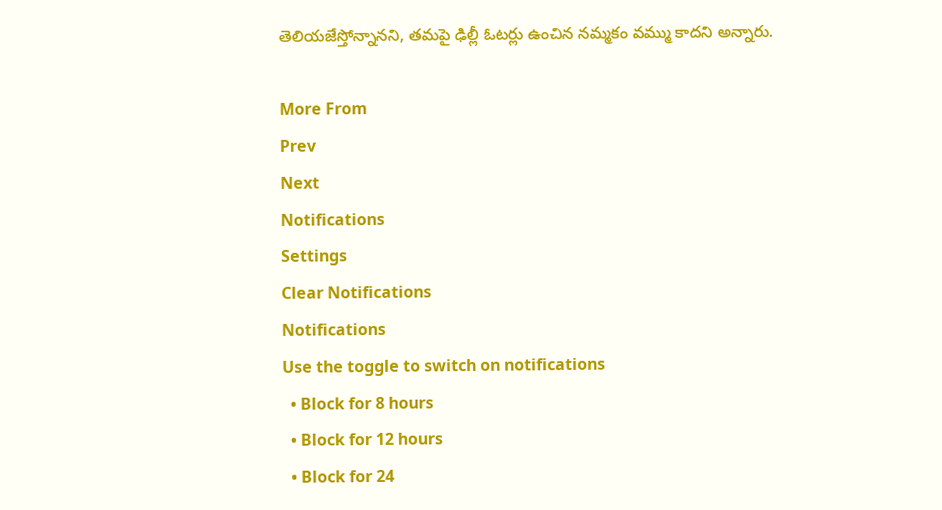తెలియజేస్తోన్నానని, తమపై ఢిల్లీ ఓటర్లు ఉంచిన నమ్మకం వమ్ము కాదని అన్నారు.

More From
Prev
Next
Notifications
Settings
Clear Notifications
Notifications
Use the toggle to switch on notifications
  • Block for 8 hours
  • Block for 12 hours
  • Block for 24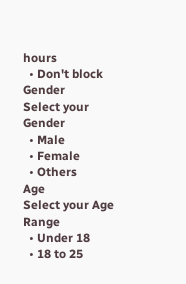hours
  • Don't block
Gender
Select your Gender
  • Male
  • Female
  • Others
Age
Select your Age Range
  • Under 18
  • 18 to 25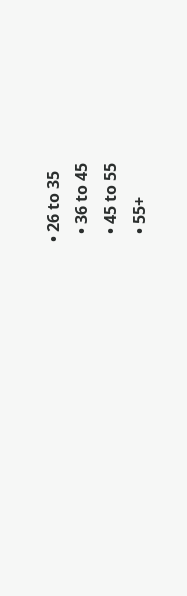• 26 to 35
  • 36 to 45
  • 45 to 55
  • 55+